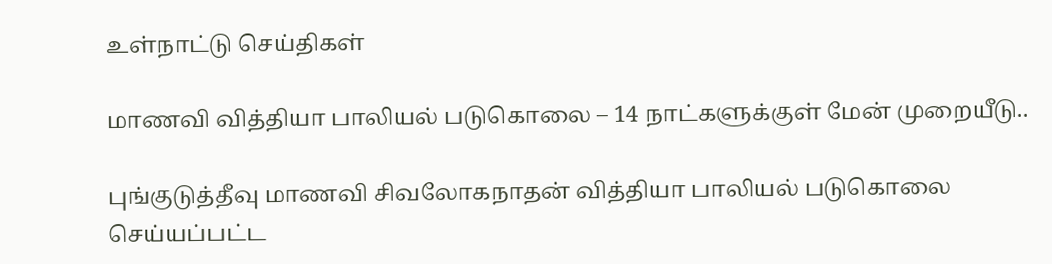உள்நாட்டு செய்திகள்

மாணவி வித்தியா பாலியல் படுகொலை – 14 நாட்களுக்குள் மேன் முறையீடு..

புங்குடுத்தீவு மாணவி சிவலோகநாதன் வித்தியா பாலியல் படுகொலை செய்யப்பட்ட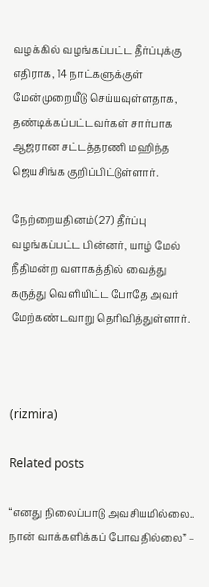வழக்கில் வழங்கப்பட்ட தீர்ப்புக்கு எதிராக, 14 நாட்களுக்குள் மேன்முறையீடு செய்யவுள்ளதாக, தண்டிக்கப்பட்டவர்கள் சார்பாக ஆஜரான சட்டத்தரணி மஹிந்த ஜெயசிங்க குறிப்பிட்டுள்ளார்.

நேற்றையதினம்(27) தீர்ப்பு வழங்கப்பட்ட பின்னர், யாழ் மேல் நீதிமன்ற வளாகத்தில் வைத்து கருத்து வௌியிட்ட போதே அவர் மேற்கண்டவாறு தெரிவித்துள்ளார்.



(rizmira)

Related posts

“எனது நிலைப்பாடு அவசியமில்லை.. நான் வாக்களிக்கப் போவதில்லை” –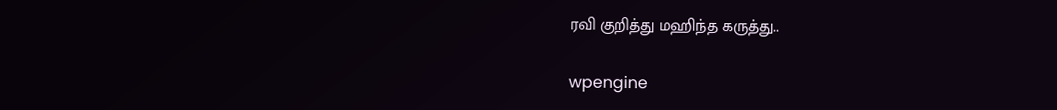ரவி குறித்து மஹிந்த கருத்து..

wpengine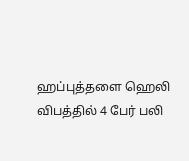ஹப்புத்தளை ஹெலி விபத்தில் 4 பேர் பலி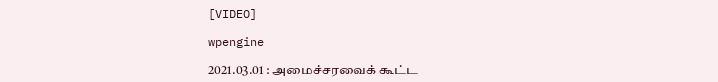[VIDEO]

wpengine

2021.03.01 : அமைச்சரவைக் கூட்ட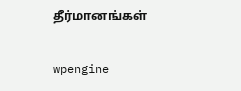தீர்மானங்கள்

wpengine